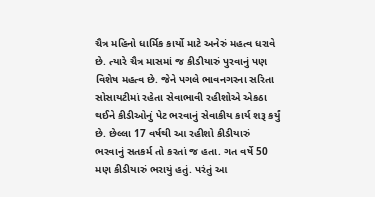ચૈત્ર મહિનો ધાર્મિક કાર્યો માટે અનેરું મહત્વ ધરાવે છે. ત્યારે ચૈત્ર માસમાં જ કીડીયારું પુરવાનું પણ વિશેષ મહત્વ છે. જેને પગલે ભાવનગરના સરિતા સોસાયટીમાં રહેતા સેવાભાવી રહીશોએ એકઠા થઈને કીડીઓનું પેટ ભરવાનું સેવાકીય કાર્ય શરૂ કર્યું છે. છેલ્લા 17 વર્ષથી આ રહીશો કીડીયારું ભરવાનું સતકર્મ તો કરતાં જ હતા. ગત વર્ષે 50 મણ કીડીયારું ભરાયું હતું. પરંતું આ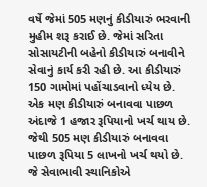વર્ષે જેમાં 505 મણનું કીડીયારું ભરવાની મુહીમ શરૂ કરાઈ છે. જેમાં સરિતા સોસાયટીની બહેનો કીડીયારું બનાવીને સેવાનું કાર્ય કરી રહી છે. આ કીડીયારું 150 ગામોમાં પહોંચાડવાનો ધ્યેય છે. એક મણ કીડીયારું બનાવવા પાછળ અંદાજે 1 હજાર રૂપિયાનો ખર્ચ થાય છે. જેથી 505 મણ કીડીયારું બનાવવા પાછળ રૂપિયા 5 લાખનો ખર્ચ થયો છે. જે સેવાભાવી સ્થાનિકોએ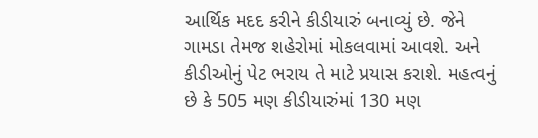આર્થિક મદદ કરીને કીડીયારું બનાવ્યું છે. જેને ગામડા તેમજ શહેરોમાં મોકલવામાં આવશે. અને કીડીઓનું પેટ ભરાય તે માટે પ્રયાસ કરાશે. મહત્વનું છે કે 505 મણ કીડીયારુંમાં 130 મણ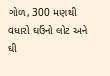ગોળ, 300 મણથી વધારો ઘઉંનો લોટ અને ઘી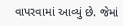વાપરવામાં આવ્યું છે. જેમાં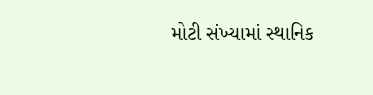મોટી સંખ્યામાં સ્થાનિક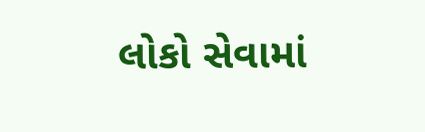લોકો સેવામાં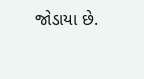જોડાયા છે.